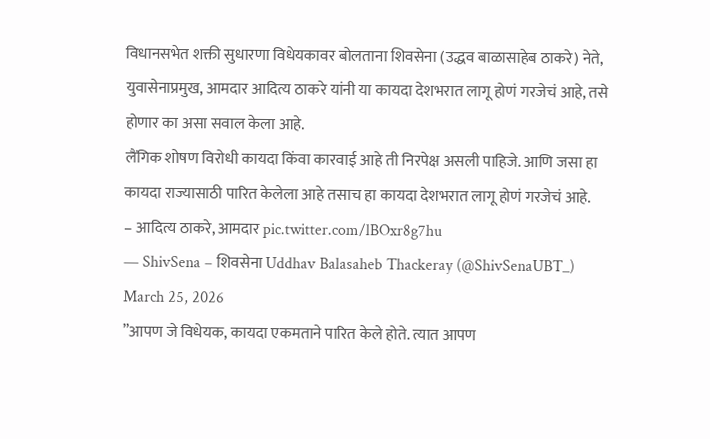विधानसभेत शक्ती सुधारणा विधेयकावर बोलताना शिवसेना (उद्धव बाळासाहेब ठाकरे) नेते, युवासेनाप्रमुख, आमदार आदित्य ठाकरे यांनी या कायदा देशभरात लागू होणं गरजेचं आहे, तसे होणार का असा सवाल केला आहे.
लैंगिक शोषण विरोधी कायदा किंवा कारवाई आहे ती निरपेक्ष असली पाहिजे. आणि जसा हा कायदा राज्यासाठी पारित केलेला आहे तसाच हा कायदा देशभरात लागू होणं गरजेचं आहे.
– आदित्य ठाकरे, आमदार pic.twitter.com/lBOxr8g7hu
— ShivSena – शिवसेना Uddhav Balasaheb Thackeray (@ShivSenaUBT_) March 25, 2026
”आपण जे विधेयक, कायदा एकमताने पारित केले होते. त्यात आपण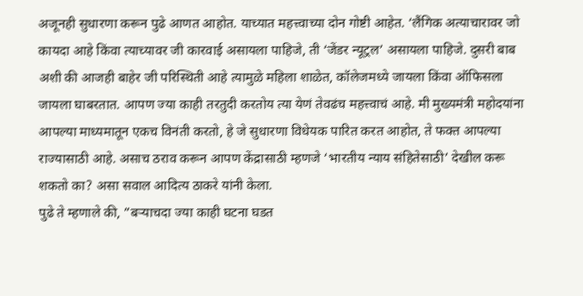अजूनही सुधारणा करून पुढे आणत आहोत. याच्यात महत्त्वाच्या दोन गोष्टी आहेत. ‘लैंगिक अत्याचारावर जो कायदा आहे किंवा त्याच्यावर जी कारवाई असायला पाहिजे, ती ‘जेंडर न्यूट्रल’ असायला पाहिजे. दुसरी बाब अशी की आजही बाहेर जी परिस्थिती आहे त्यामुळे महिला शाळेत, कॉलेजमध्ये जायला किंवा ऑफिसला जायला घाबरतात. आपण ज्या काही तरतुदी करतोय त्या येणं तेवढंच महत्त्वाचं आहे. मी मुख्यमंत्री महोदयांना आपल्या माध्यमातून एकच विनंती करतो, हे जे सुधारणा विधेयक पारित करत आहोत, ते फक्त आपल्या राज्यासाठी आहे. असाच ठराव करून आपण केंद्रासाठी म्हणजे ‘भारतीय न्याय संहितेसाठी’ देखील करू शकतो का? असा सवाल आदित्य ठाकरे यांनी केला.
पुढे ते म्हणाले की, ”बऱ्याचदा ज्या काही घटना घडत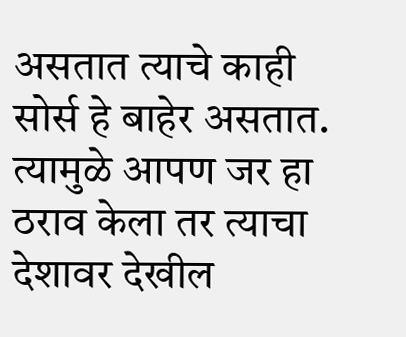असतात त्याचे काही सोर्स हे बाहेर असतात. त्यामुळे आपण जर हा ठराव केला तर त्याचा देशावर देखील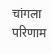चांगला परिणाम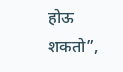होऊ शकतो”,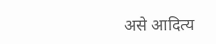असे आदित्य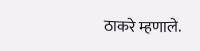ठाकरे म्हणाले.